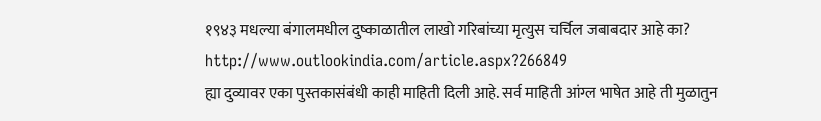१९४३ मधल्या बंगालमधील दुष्काळातील लाखो गरिबांच्या मृत्युस चर्चिल जबाबदार आहे का?
http://www.outlookindia.com/article.aspx?266849
ह्या दुव्यावर एका पुस्तकासंबंधी काही माहिती दिली आहे. सर्व माहिती आंग्ल भाषेत आहे ती मुळातुन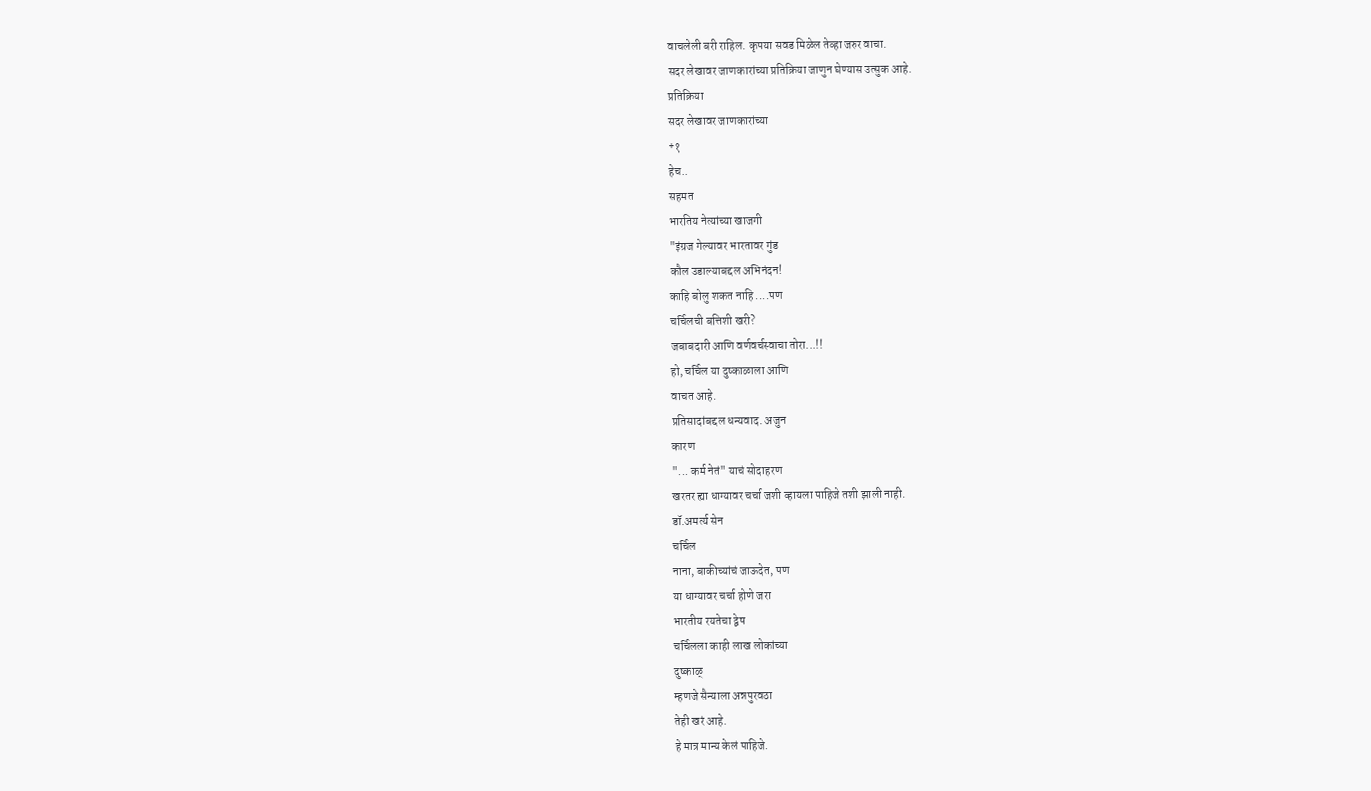वाचलेली बरी राहिल. कृपया सवड मिळेल तेव्हा जरुर वाचा.
सदर लेखावर जाणकारांच्या प्रतिक्रिया जाणुन घेण्यास उत्सुक आहे.
प्रतिक्रिया
सदर लेखावर जाणकारांच्या
+१
हेच..
सहमत
भारतिय नेत्यांच्या खाजगी
"इंग्रज गेल्यावर भारतावर गुंड
कौल उडाल्याबद्दल अभिनंदन!
काहि बोलु शकत नाहि ....पण
चर्चिलची बत्तिशी खरी?
जबाबदारी आणि वर्णवर्चस्वाचा तोरा...!!
हो, चर्चिल या दुष्काळाला आणि
वाचत आहे.
प्रतिसादांबद्दल धन्यवाद. अजुन
कारण
"... कर्म नेतं" याचं सोदाहरण
खरतर ह्या धाग्यावर चर्चा जशी व्हायला पाहिजे तशी झाली नाही.
डॉ.अमर्त्य सेन
चर्चिल
नाना, बाकीच्यांचं जाऊदेत, पण
या धाग्यावर चर्चा होणे जरा
भारतीय रयतेचा द्वेष
चर्चिलला काही लाख लोकांच्या
दुष्काळ्
म्हणजे सैन्याला अन्नपुरवठा
तेही खरं आहे.
हे मात्र मान्य केलं पाहिजे.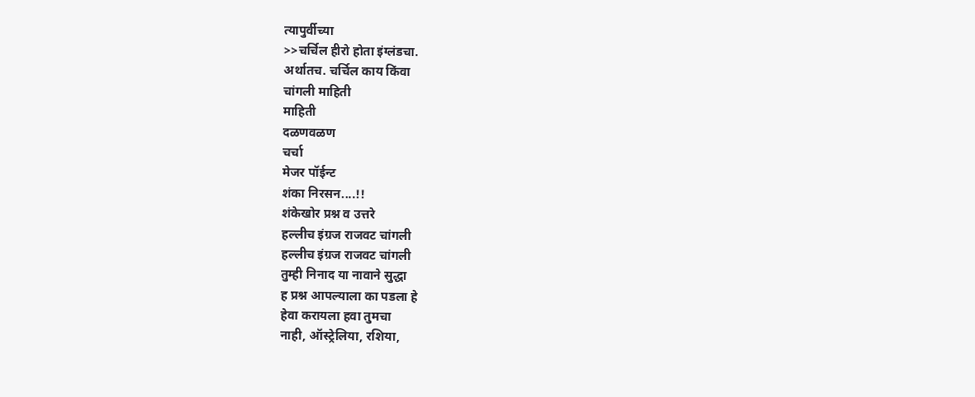त्यापुर्वीच्या
>>चर्चिल हीरो होता इंग्लंडचा.
अर्थातच. चर्चिल काय किंवा
चांगली माहिती
माहिती
दळणवळण
चर्चा
मेजर पॉईन्ट
शंका निरसन....!!
शंकेखोर प्रश्न व उत्तरे
हल्लीच इंग्रज राजवट चांगली
हल्लीच इंग्रज राजवट चांगली
तुम्ही निनाद या नावाने सुद्धा
ह प्रश्न आपल्याला का पडला हे
हेवा करायला हवा तुमचा
नाही, ऑस्ट्रेलिया, रशिया,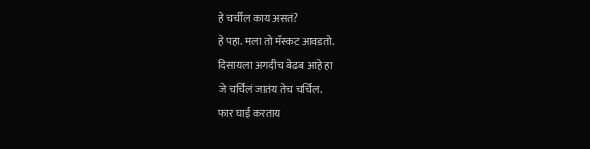हे चर्चील काय असतं?
हे पहा. मला तो मॅस्कट आवडतो.
दिसायला अगदीच बेढब आहे हा
जे चर्चिलं जातंय तेच चर्चिल.
फार घाई करताय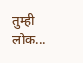तुम्ही लोक...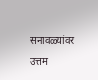सनावळ्यांवर उत्तम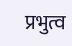प्रभुत्व